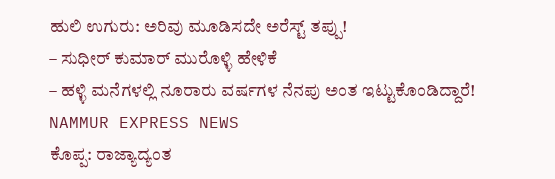ಹುಲಿ ಉಗುರು: ಅರಿವು ಮೂಡಿಸದೇ ಅರೆಸ್ಟ್ ತಪ್ಪು!
– ಸುಧೀರ್ ಕುಮಾರ್ ಮುರೊಳ್ಳಿ ಹೇಳಿಕೆ
– ಹಳ್ಳಿ ಮನೆಗಳಲ್ಲಿ ನೂರಾರು ವರ್ಷಗಳ ನೆನಪು ಅಂತ ಇಟ್ಟುಕೊಂಡಿದ್ದಾರೆ!
NAMMUR EXPRESS NEWS
ಕೊಪ್ಪ: ರಾಜ್ಯಾದ್ಯಂತ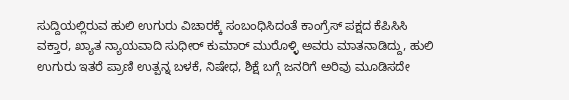ಸುದ್ದಿಯಲ್ಲಿರುವ ಹುಲಿ ಉಗುರು ವಿಚಾರಕ್ಕೆ ಸಂಬಂಧಿಸಿದಂತೆ ಕಾಂಗ್ರೆಸ್ ಪಕ್ಷದ ಕೆಪಿಸಿಸಿ ವಕ್ತಾರ, ಖ್ಯಾತ ನ್ಯಾಯವಾದಿ ಸುಧೀರ್ ಕುಮಾರ್ ಮುರೊಳ್ಳಿ ಅವರು ಮಾತನಾಡಿದ್ದು, ಹುಲಿ ಉಗುರು ಇತರೆ ಪ್ರಾಣಿ ಉತ್ಪನ್ನ ಬಳಕೆ, ನಿಷೇಧ, ಶಿಕ್ಷೆ ಬಗ್ಗೆ ಜನರಿಗೆ ಅರಿವು ಮೂಡಿಸದೇ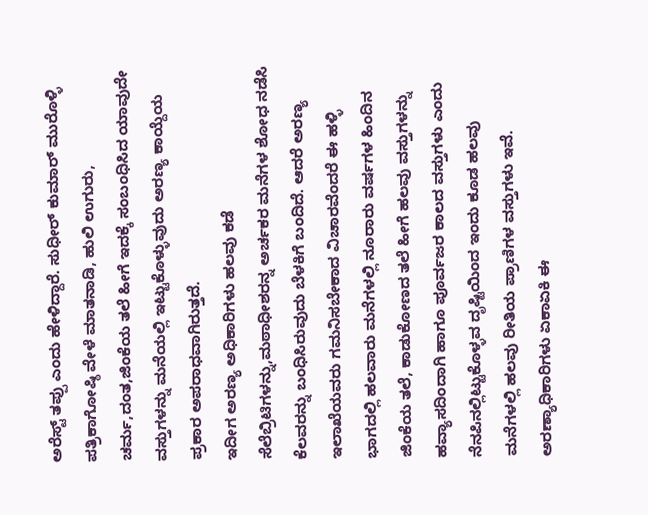ಅರೆಸ್ಟ್ ತಪ್ಪು ಎಂದು ಹೇಳಿದ್ದಾರೆ. ಸುಧೀರ್ ಕುಮಾರ್ ಮುರೊಳ್ಳಿ ಪತ್ರಿಕಾಗೋಷ್ಠಿ ವೇಳೆ ಮಾತನಾಡಿ, ಹುಲಿ ಉಗುರು, ಚರ್ಮ,ದಂತ,ಜಿಂಕೆಯ ತಲೆ ಹೀಗೆ ಇದಕ್ಕೆ ಸಂಬಂಧಿಸಿದ ಯಾವುದೇ ವಸ್ತುಗಳನ್ನು ಮನೆಯಲ್ಲಿ ಇಟ್ಟುಕೊಳ್ಳುವುದು ಅರಣ್ಯ ಕಾಯ್ದೆಯ ಪ್ರಕಾರ ಅಪರಾಧವಾಗಿರುತ್ತದೆ.
ಇದೀಗ ಅರಣ್ಯ ಅಧಿಕಾರಿಗಳು ಹಲವು ಕಡೆ ಸೆಲೆಬ್ರಿಟಿಗಳನ್ನು,ಮಠಾಧೀಶರನ್ನ ಅರ್ಚಕರ ಮನೆಗಳ ಶೋಧ ನಡೆಸಿ ಕೆಲವರನ್ನು ಬಂಧಿಸಿರುವುದು ಬೆಳಕಿಗೆ ಬಂದಿದೆ. ಆದರೆ ಅರಣ್ಯ ಇಲಾಖೆಯವರು ಗಮನಿಸಬೇಕಾದ ವಿಚಾರವೆಂದರೆ ಈ ಹಳ್ಳಿ ಭಾಗದಲ್ಲಿ ಹಲವಾರು ಮನೆಗಳಲ್ಲಿ ನೂರಾರು ವರ್ಷಗಳ ಹಿಂದಿನ ಜಿಂಕೆಯ ತಲೆ, ಕಾಡುಕೋಣದ ತಲೆ ಹೀಗೆ ಹಲವು ವಸ್ತುಗಳನ್ನು ಹವ್ಯಾಸದಿಂದಾಗಿ ಹಾಗೂ ಪೂರ್ವಜರ ಕಾಲದ ವಸ್ತುಗಳು ಎಂದು ನೆನಪಿನಲ್ಲಿಟ್ಟುಕೊಳ್ಳವ ದೃಷ್ಟಿಯಿಂದ ಇಂದು ಕೂಡ ಹಲವು ಮನೆಗಳಲ್ಲಿ ಹಲವು ರೀತಿಯ ಪ್ರಾಣಿಗಳ ವಸ್ತುಗಳು ಇವೆ.
ಅರಣ್ಯಾಧಿಕಾರಿಗಳು ಏಕಾಏಕಿ ಈ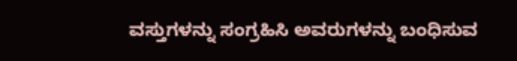ವಸ್ತುಗಳನ್ನು ಸಂಗ್ರಹಿಸಿ ಅವರುಗಳನ್ನು ಬಂಧಿಸುವ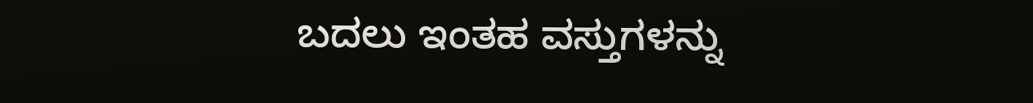ಬದಲು ಇಂತಹ ವಸ್ತುಗಳನ್ನು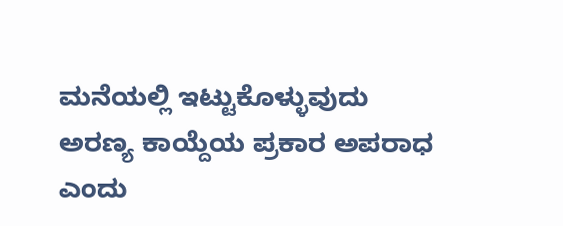ಮನೆಯಲ್ಲಿ ಇಟ್ಟುಕೊಳ್ಳುವುದು ಅರಣ್ಯ ಕಾಯ್ದೆಯ ಪ್ರಕಾರ ಅಪರಾಧ ಎಂದು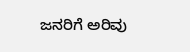ಜನರಿಗೆ ಅರಿವು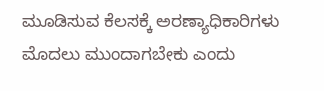ಮೂಡಿಸುವ ಕೆಲಸಕ್ಕೆ ಅರಣ್ಯಾಧಿಕಾರಿಗಳು ಮೊದಲು ಮುಂದಾಗಬೇಕು ಎಂದು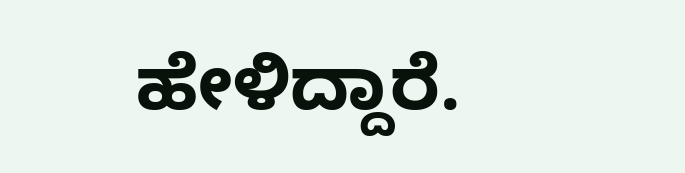ಹೇಳಿದ್ದಾರೆ.